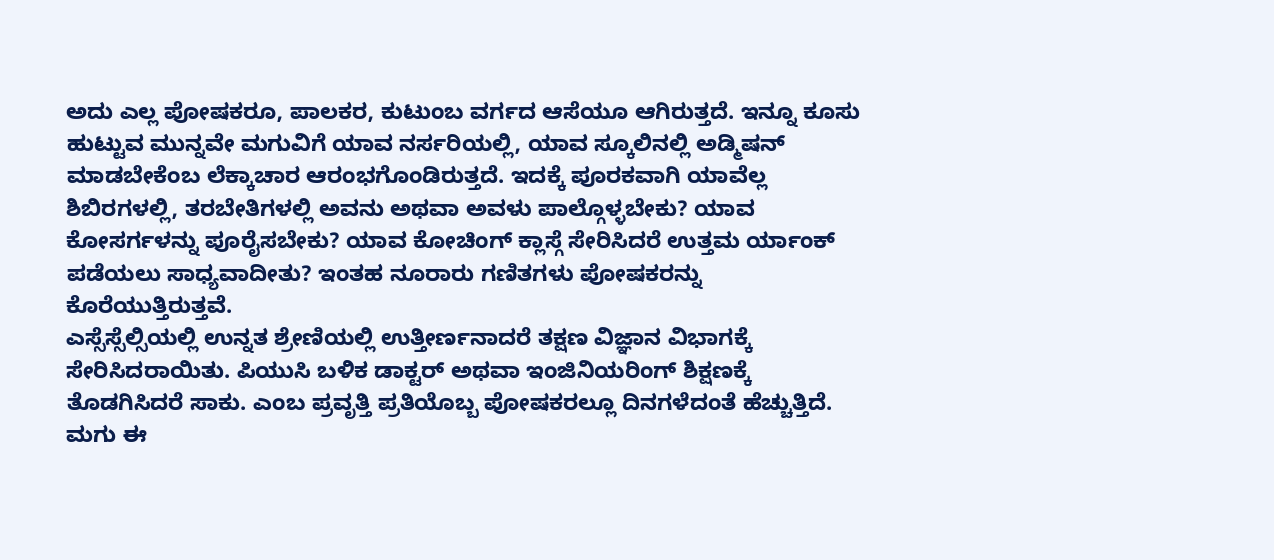ಅದು ಎಲ್ಲ ಪೋಷಕರೂ, ಪಾಲಕರ, ಕುಟುಂಬ ವರ್ಗದ ಆಸೆಯೂ ಆಗಿರುತ್ತದೆ. ಇನ್ನೂ ಕೂಸು ಹುಟ್ಟುವ ಮುನ್ನವೇ ಮಗುವಿಗೆ ಯಾವ ನರ್ಸರಿಯಲ್ಲಿ, ಯಾವ ಸ್ಕೂಲಿನಲ್ಲಿ ಅಡ್ಮಿಷನ್ ಮಾಡಬೇಕೆಂಬ ಲೆಕ್ಕಾಚಾರ ಆರಂಭಗೊಂಡಿರುತ್ತದೆ. ಇದಕ್ಕೆ ಪೂರಕವಾಗಿ ಯಾವೆಲ್ಲ ಶಿಬಿರಗಳಲ್ಲಿ, ತರಬೇತಿಗಳಲ್ಲಿ ಅವನು ಅಥವಾ ಅವಳು ಪಾಲ್ಗೊಳ್ಳಬೇಕು? ಯಾವ ಕೋಸರ್ಗಳನ್ನು ಪೂರೈಸಬೇಕು? ಯಾವ ಕೋಚಿಂಗ್ ಕ್ಲಾಸ್ಗೆ ಸೇರಿಸಿದರೆ ಉತ್ತಮ ರ್ಯಾಂಕ್ ಪಡೆಯಲು ಸಾಧ್ಯವಾದೀತು? ಇಂತಹ ನೂರಾರು ಗಣಿತಗಳು ಪೋಷಕರನ್ನು ಕೊರೆಯುತ್ತಿರುತ್ತವೆ.
ಎಸ್ಸೆಸ್ಸೆಲ್ಸಿಯಲ್ಲಿ ಉನ್ನತ ಶ್ರೇಣಿಯಲ್ಲಿ ಉತ್ತೀರ್ಣನಾದರೆ ತಕ್ಷಣ ವಿಜ್ಞಾನ ವಿಭಾಗಕ್ಕೆ ಸೇರಿಸಿದರಾಯಿತು. ಪಿಯುಸಿ ಬಳಿಕ ಡಾಕ್ಟರ್ ಅಥವಾ ಇಂಜಿನಿಯರಿಂಗ್ ಶಿಕ್ಷಣಕ್ಕೆ ತೊಡಗಿಸಿದರೆ ಸಾಕು. ಎಂಬ ಪ್ರವೃತ್ತಿ ಪ್ರತಿಯೊಬ್ಬ ಪೋಷಕರಲ್ಲೂ ದಿನಗಳೆದಂತೆ ಹೆಚ್ಚುತ್ತಿದೆ. ಮಗು ಈ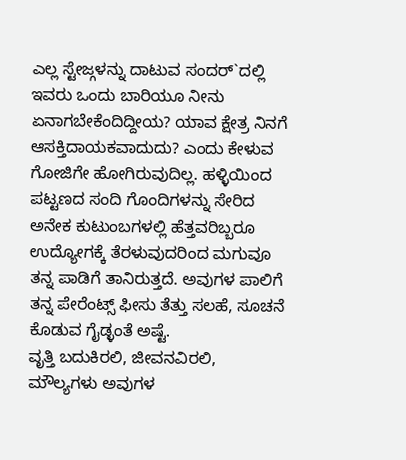ಎಲ್ಲ ಸ್ಟೇಜ್ಗಳನ್ನು ದಾಟುವ ಸಂದರ್`ದಲ್ಲಿ ಇವರು ಒಂದು ಬಾರಿಯೂ ನೀನು ಏನಾಗಬೇಕೆಂದಿದ್ದೀಯ? ಯಾವ ಕ್ಷೇತ್ರ ನಿನಗೆ ಆಸಕ್ತಿದಾಯಕವಾದುದು? ಎಂದು ಕೇಳುವ ಗೋಜಿಗೇ ಹೋಗಿರುವುದಿಲ್ಲ. ಹಳ್ಳಿಯಿಂದ ಪಟ್ಟಣದ ಸಂದಿ ಗೊಂದಿಗಳನ್ನು ಸೇರಿದ ಅನೇಕ ಕುಟುಂಬಗಳಲ್ಲಿ ಹೆತ್ತವರಿಬ್ಬರೂ ಉದ್ಯೋಗಕ್ಕೆ ತೆರಳುವುದರಿಂದ ಮಗುವೂ ತನ್ನ ಪಾಡಿಗೆ ತಾನಿರುತ್ತದೆ. ಅವುಗಳ ಪಾಲಿಗೆ ತನ್ನ ಪೇರೆಂಟ್ಸ್ ಫೀಸು ತೆತ್ತು ಸಲಹೆ, ಸೂಚನೆ ಕೊಡುವ ಗೈಡ್ಳಂತೆ ಅಷ್ಟೆ.
ವೃತ್ತಿ ಬದುಕಿರಲಿ, ಜೀವನವಿರಲಿ, ಮೌಲ್ಯಗಳು ಅವುಗಳ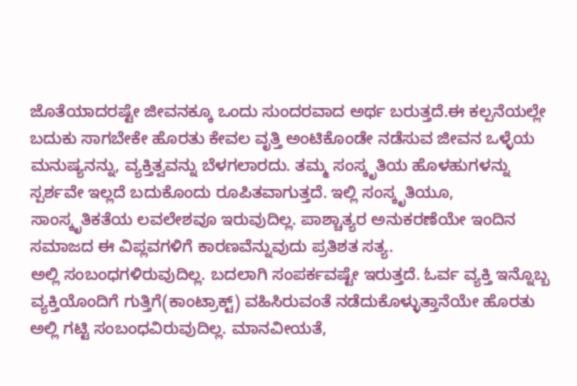ಜೊತೆಯಾದರಷ್ಟೇ ಜೀವನಕ್ಕೂ ಒಂದು ಸುಂದರವಾದ ಅರ್ಥ ಬರುತ್ತದೆ.ಈ ಕಲ್ಪನೆಯಲ್ಲೇ ಬದುಕು ಸಾಗಬೇಕೇ ಹೊರತು ಕೇವಲ ವೃತ್ತಿ ಅಂಟಿಕೊಂಡೇ ನಡೆಸುವ ಜೀವನ ಒಳ್ಳೆಯ ಮನುಷ್ಯನನ್ನು, ವ್ಯಕ್ತಿತ್ವವನ್ನು ಬೆಳಗಲಾರದು. ತಮ್ಮ ಸಂಸ್ಕೃತಿಯ ಹೊಳಹುಗಳನ್ನು ಸ್ಪರ್ಶವೇ ಇಲ್ಲದೆ ಬದುಕೊಂದು ರೂಪಿತವಾಗುತ್ತದೆ. ಇಲ್ಲಿ ಸಂಸ್ಕೃತಿಯೂ, ಸಾಂಸ್ಕೃತಿಕತೆಯ ಲವಲೇಶವೂ ಇರುವುದಿಲ್ಲ. ಪಾಶ್ಚಾತ್ಯರ ಅನುಕರಣೆಯೇ ಇಂದಿನ ಸಮಾಜದ ಈ ವಿಪ್ಲವಗಳಿಗೆ ಕಾರಣವೆನ್ನುವುದು ಪ್ರತಿಶತ ಸತ್ಯ.
ಅಲ್ಲಿ ಸಂಬಂಧಗಳಿರುವುದಿಲ್ಲ. ಬದಲಾಗಿ ಸಂಪರ್ಕವಷ್ಟೇ ಇರುತ್ತದೆ. ಓರ್ವ ವ್ಯಕ್ತಿ ಇನ್ನೊಬ್ಬ ವ್ಯಕ್ತಿಯೊಂದಿಗೆ ಗುತ್ತಿಗೆ(ಕಾಂಟ್ರಾಕ್ಟ್) ವಹಿಸಿರುವಂತೆ ನಡೆದುಕೊಳ್ಳುತ್ತಾನೆಯೇ ಹೊರತು ಅಲ್ಲಿ ಗಟ್ಟಿ ಸಂಬಂಧವಿರುವುದಿಲ್ಲ. ಮಾನವೀಯತೆ,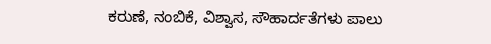ಕರುಣೆ, ನಂಬಿಕೆ, ವಿಶ್ವಾಸ, ಸೌಹಾರ್ದತೆಗಳು ಪಾಲು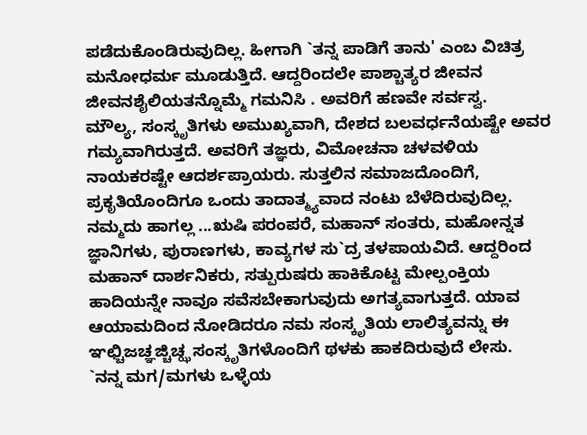ಪಡೆದುಕೊಂಡಿರುವುದಿಲ್ಲ. ಹೀಗಾಗಿ `ತನ್ನ ಪಾಡಿಗೆ ತಾನು' ಎಂಬ ವಿಚಿತ್ರ ಮನೋಧರ್ಮ ಮೂಡುತ್ತಿದೆ. ಆದ್ದರಿಂದಲೇ ಪಾಶ್ಚಾತ್ಯರ ಜೀವನ ಜೀವನಶೈಲಿಯತನ್ನೊಮ್ಮೆ ಗಮನಿಸಿ . ಅವರಿಗೆ ಹಣವೇ ಸರ್ವಸ್ವ.
ಮೌಲ್ಯ, ಸಂಸ್ಕೃತಿಗಳು ಅಮುಖ್ಯವಾಗಿ, ದೇಶದ ಬಲವರ್ಧನೆಯಷ್ಟೇ ಅವರ ಗಮ್ಯವಾಗಿರುತ್ತದೆ. ಅವರಿಗೆ ತಜ್ಞರು, ವಿಮೋಚನಾ ಚಳವಳಿಯ ನಾಯಕರಷ್ಟೇ ಆದರ್ಶಪ್ರಾಯರು. ಸುತ್ತಲಿನ ಸಮಾಜದೊಂದಿಗೆ, ಪ್ರಕೃತಿಯೊಂದಿಗೂ ಒಂದು ತಾದಾತ್ಮ್ಯವಾದ ನಂಟು ಬೆಳೆದಿರುವುದಿಲ್ಲ.
ನಮ್ಮದು ಹಾಗಲ್ಲ ...ಋಷಿ ಪರಂಪರೆ, ಮಹಾನ್ ಸಂತರು, ಮಹೋನ್ನತ ಜ್ಞಾನಿಗಳು, ಪುರಾಣಗಳು, ಕಾವ್ಯಗಳ ಸು`ದ್ರ ತಳಪಾಯವಿದೆ. ಆದ್ದರಿಂದ ಮಹಾನ್ ದಾರ್ಶನಿಕರು, ಸತ್ಪುರುಷರು ಹಾಕಿಕೊಟ್ಟ ಮೇಲ್ಪಂಕ್ತಿಯ ಹಾದಿಯನ್ನೇ ನಾವೂ ಸವೆಸಬೇಕಾಗುವುದು ಅಗತ್ಯವಾಗುತ್ತದೆ. ಯಾವ ಆಯಾಮದಿಂದ ನೋಡಿದರೂ ನಮ ಸಂಸ್ಕೃತಿಯ ಲಾಲಿತ್ಯವನ್ನು ಈ ಞಛ್ಚಿಜಚ್ಞಜ್ಚಿಚ್ಝ ಸಂಸ್ಕೃತಿಗಳೊಂದಿಗೆ ಥಳಕು ಹಾಕದಿರುವುದೆ ಲೇಸು.
`ನನ್ನ ಮಗ/ಮಗಳು ಒಳ್ಳೆಯ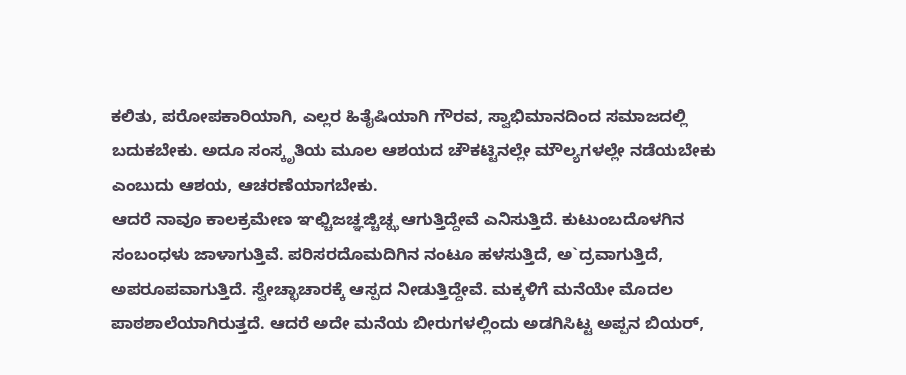ಕಲಿತು, ಪರೋಪಕಾರಿಯಾಗಿ, ಎಲ್ಲರ ಹಿತೈಷಿಯಾಗಿ ಗೌರವ, ಸ್ವಾಭಿಮಾನದಿಂದ ಸಮಾಜದಲ್ಲಿ ಬದುಕಬೇಕು. ಅದೂ ಸಂಸ್ಕೃತಿಯ ಮೂಲ ಆಶಯದ ಚೌಕಟ್ಟಿನಲ್ಲೇ ಮೌಲ್ಯಗಳಲ್ಲೇ ನಡೆಯಬೇಕು ಎಂಬುದು ಆಶಯ, ಆಚರಣೆಯಾಗಬೇಕು.
ಆದರೆ ನಾವೂ ಕಾಲಕ್ರಮೇಣ ಞಛ್ಚಿಜಚ್ಞಜ್ಚಿಚ್ಝ ಆಗುತ್ತಿದ್ದೇವೆ ಎನಿಸುತ್ತಿದೆ. ಕುಟುಂಬದೊಳಗಿನ ಸಂಬಂಧಳು ಜಾಳಾಗುತ್ತಿವೆ. ಪರಿಸರದೊಮದಿಗಿನ ನಂಟೂ ಹಳಸುತ್ತಿದೆ, ಅ`ದ್ರವಾಗುತ್ತಿದೆ, ಅಪರೂಪವಾಗುತ್ತಿದೆ. ಸ್ವೇಚ್ಛಾಚಾರಕ್ಕೆ ಆಸ್ಪದ ನೀಡುತ್ತಿದ್ದೇವೆ. ಮಕ್ಕಳಿಗೆ ಮನೆಯೇ ಮೊದಲ ಪಾಠಶಾಲೆಯಾಗಿರುತ್ತದೆ. ಆದರೆ ಅದೇ ಮನೆಯ ಬೀರುಗಳಲ್ಲಿಂದು ಅಡಗಿಸಿಟ್ಟ ಅಪ್ಪನ ಬಿಯರ್,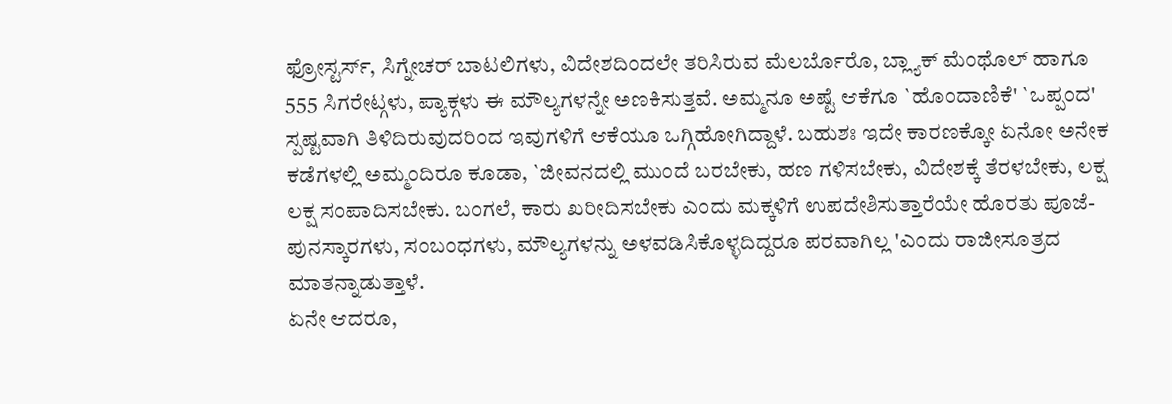ಫ್ರೋಸ್ಟರ್ಸ್, ಸಿಗ್ನೇಚರ್ ಬಾಟಲಿಗಳು, ವಿದೇಶದಿಂದಲೇ ತರಿಸಿರುವ ಮೆಲರ್ಬೊರೊ, ಬ್ಲ್ಯಾಕ್ ಮೆಂಥೊಲ್ ಹಾಗೂ 555 ಸಿಗರೇಟ್ಗಳು, ಪ್ಯಾಕ್ಗಳು ಈ ಮೌಲ್ಯಗಳನ್ನೇ ಅಣಕಿಸುತ್ತವೆ. ಅಮ್ಮನೂ ಅಷ್ಟೆ ಆಕೆಗೂ `ಹೊಂದಾಣಿಕೆ' `ಒಪ್ಪಂದ' ಸ್ಪಷ್ಟವಾಗಿ ತಿಳಿದಿರುವುದರಿಂದ ಇವುಗಳಿಗೆ ಆಕೆಯೂ ಒಗ್ಗಿಹೋಗಿದ್ದಾಳೆ. ಬಹುಶಃ ಇದೇ ಕಾರಣಕ್ಕೋ ಏನೋ ಅನೇಕ ಕಡೆಗಳಲ್ಲಿ ಅಮ್ಮಂದಿರೂ ಕೂಡಾ, `ಜೀವನದಲ್ಲಿ ಮುಂದೆ ಬರಬೇಕು, ಹಣ ಗಳಿಸಬೇಕು, ವಿದೇಶಕ್ಕೆ ತೆರಳಬೇಕು, ಲಕ್ಷ ಲಕ್ಷ ಸಂಪಾದಿಸಬೇಕು. ಬಂಗಲೆ, ಕಾರು ಖರೀದಿಸಬೇಕು ಎಂದು ಮಕ್ಕಳಿಗೆ ಉಪದೇಶಿಸುತ್ತಾರೆಯೇ ಹೊರತು ಪೂಜೆ-ಪುನಸ್ಕಾರಗಳು, ಸಂಬಂಧಗಳು, ಮೌಲ್ಯಗಳನ್ನು ಅಳವಡಿಸಿಕೊಳ್ಳದಿದ್ದರೂ ಪರವಾಗಿಲ್ಲ 'ಎಂದು ರಾಜೀಸೂತ್ರದ ಮಾತನ್ನಾಡುತ್ತಾಳೆ.
ಏನೇ ಆದರೂ,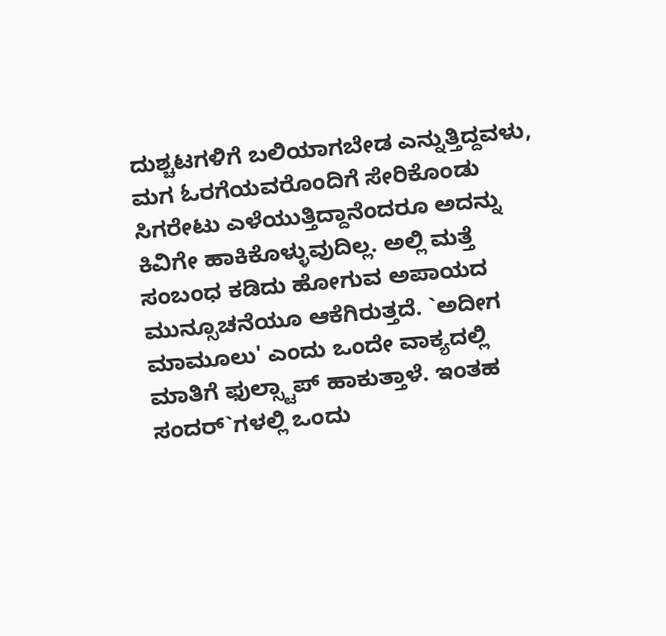ದುಶ್ಚಟಗಳಿಗೆ ಬಲಿಯಾಗಬೇಡ ಎನ್ನುತ್ತಿದ್ದವಳು, ಮಗ ಓರಗೆಯವರೊಂದಿಗೆ ಸೇರಿಕೊಂಡು ಸಿಗರೇಟು ಎಳೆಯುತ್ತಿದ್ದಾನೆಂದರೂ ಅದನ್ನು ಕಿವಿಗೇ ಹಾಕಿಕೊಳ್ಳುವುದಿಲ್ಲ. ಅಲ್ಲಿ ಮತ್ತೆ ಸಂಬಂಧ ಕಡಿದು ಹೋಗುವ ಅಪಾಯದ ಮುನ್ಸೂಚನೆಯೂ ಆಕೆಗಿರುತ್ತದೆ. `ಅದೀಗ ಮಾಮೂಲು' ಎಂದು ಒಂದೇ ವಾಕ್ಯದಲ್ಲಿ ಮಾತಿಗೆ ಫುಲ್ಸ್ಟಾಪ್ ಹಾಕುತ್ತಾಳೆ. ಇಂತಹ ಸಂದರ್`ಗಳಲ್ಲಿ ಒಂದು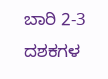ಬಾರಿ 2-3 ದಶಕಗಳ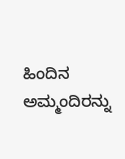ಹಿಂದಿನ ಅಮ್ಮಂದಿರನ್ನು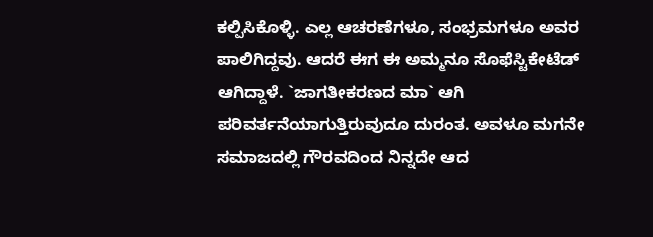ಕಲ್ಪಿಸಿಕೊಳ್ಳಿ. ಎಲ್ಲ ಆಚರಣೆಗಳೂ, ಸಂಭ್ರಮಗಳೂ ಅವರ ಪಾಲಿಗಿದ್ದವು. ಆದರೆ ಈಗ ಈ ಅಮ್ಮನೂ ಸೊಫೆಸ್ಟಿಕೇಟೆಡ್ ಆಗಿದ್ದಾಳೆ. `ಜಾಗತೀಕರಣದ ಮಾ` ಆಗಿ ಪರಿವರ್ತನೆಯಾಗುತ್ತಿರುವುದೂ ದುರಂತ. ಅವಳೂ ಮಗನೇ ಸಮಾಜದಲ್ಲಿ ಗೌರವದಿಂದ ನಿನ್ನದೇ ಆದ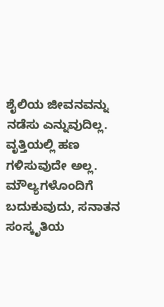ಶೈಲಿಯ ಜೀವನವನ್ನು ನಡೆಸು ಎನ್ನುವುದಿಲ್ಲ. ವೃತ್ತಿಯಲ್ಲಿ ಹಣ ಗಳಿಸುವುದೇ ಅಲ್ಲ. ಮೌಲ್ಯಗಳೊಂದಿಗೆ ಬದುಕುವುದು, ಸನಾತನ ಸಂಸ್ಕೃತಿಯ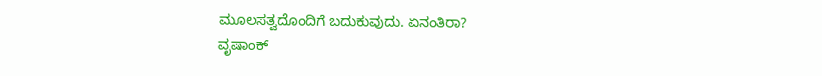ಮೂಲಸತ್ವದೊಂದಿಗೆ ಬದುಕುವುದು. ಏನಂತಿರಾ?
ವೃಷಾಂಕ್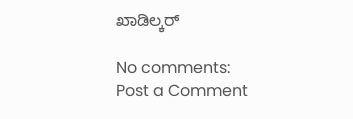ಖಾಡಿಲ್ಕರ್

No comments:
Post a Comment